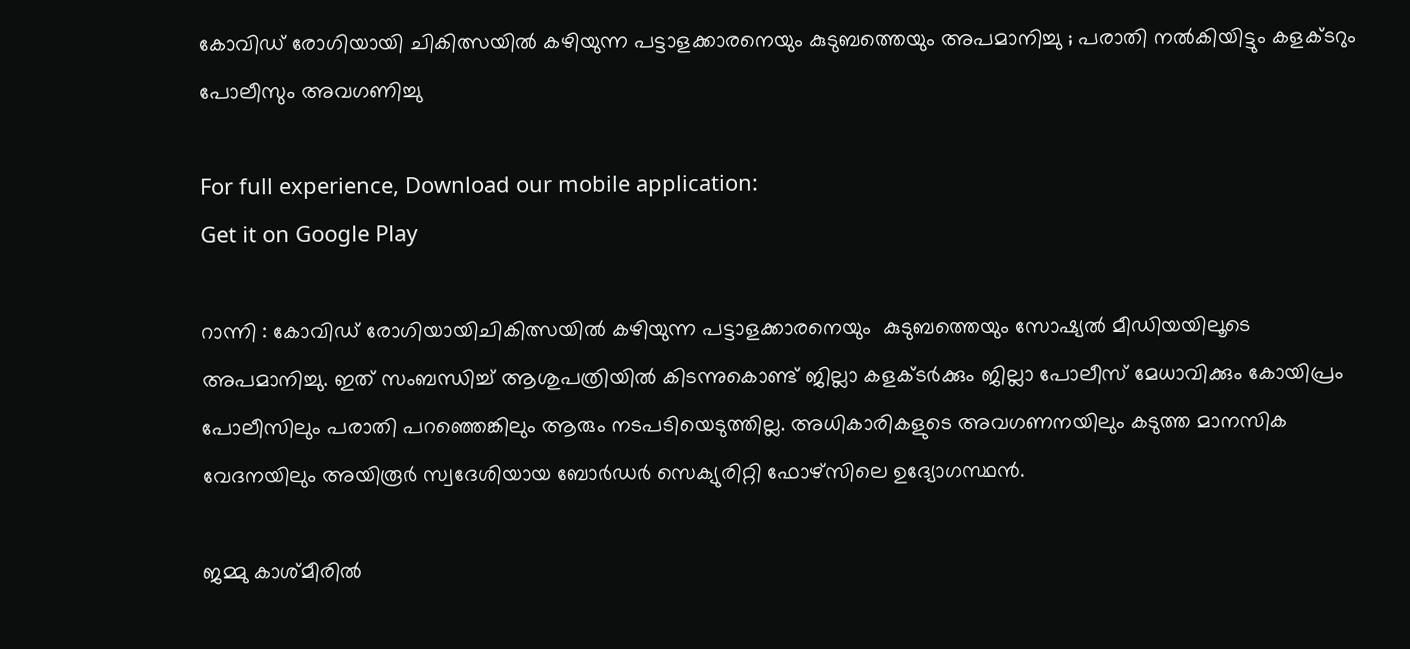കോവിഡ്‌ രോഗിയായി ചികിത്സയില്‍ കഴിയുന്ന പട്ടാളക്കാരനെയും കുടുബത്തെയും അപമാനിച്ചു ; പരാതി നല്‍കിയിട്ടും കളക്ടറും പോലീസും അവഗണിച്ചു

For full experience, Download our mobile application:
Get it on Google Play

റാന്നി : കോവിഡ്‌ രോഗിയായിചികിത്സയില്‍ കഴിയുന്ന പട്ടാളക്കാരനെയും  കുടുബത്തെയും സോഷ്യല്‍ മീഡിയയിലൂടെ അപമാനിച്ചു. ഇത് സംബന്ധിച്ച് ആശുപത്രിയില്‍ കിടന്നുകൊണ്ട് ജില്ലാ കളക്ടര്‍ക്കും ജില്ലാ പോലീസ് മേധാവിക്കും കോയിപ്രം പോലീസിലും പരാതി പറഞ്ഞെങ്കിലും ആരും നടപടിയെടുത്തില്ല. അധികാരികളുടെ അവഗണനയിലും കടുത്ത മാനസിക വേദനയിലും അയിരൂര്‍ സ്വദേശിയായ ബോര്‍ഡര്‍ സെക്യുരിറ്റി ഫോഴ്സിലെ ഉദ്യോഗസ്ഥന്‍.

ജമ്മു കാശ്മീരില്‍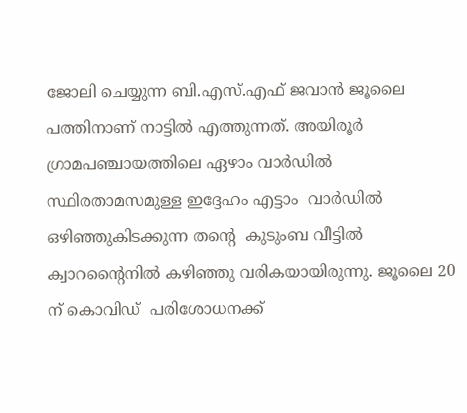ജോലി ചെയ്യുന്ന ബി.എസ്.എഫ് ജവാന്‍ ജൂലൈ പത്തിനാണ് നാട്ടില്‍ എത്തുന്നത്‌. അയിരൂര്‍ ഗ്രാമപഞ്ചായത്തിലെ ഏഴാം വാര്‍ഡില്‍ സ്ഥിരതാമസമുള്ള ഇദ്ദേഹം എട്ടാം  വാര്‍ഡില്‍ ഒഴിഞ്ഞുകിടക്കുന്ന തന്റെ  കുടുംബ വീട്ടില്‍ ക്വാറന്റൈനില്‍ കഴിഞ്ഞു വരികയായിരുന്നു. ജൂലൈ 20 ന് കൊവിഡ്‌  പരിശോധനക്ക്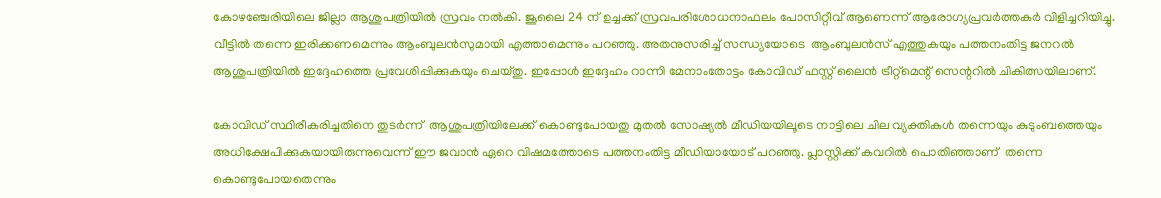കോഴഞ്ചേരിയിലെ ജില്ലാ ആശുപത്രിയില്‍ സ്രവം നല്‍കി. ജൂലൈ 24 ന് ഉച്ചക്ക് സ്രവപരിശോധനാഫലം പോസിറ്റീവ് ആണെന്ന് ആരോഗ്യപ്രവര്‍ത്തകര്‍ വിളിച്ചറിയിച്ചു. വീട്ടില്‍ തന്നെ ഇരിക്കണമെന്നും ആംബുലന്‍സുമായി എത്താമെന്നും പറഞ്ഞു. അതനുസരിച്ച് സന്ധ്യയോടെ  ആംബുലന്‍സ് എത്തുകയും പത്തനംതിട്ട ജനറല്‍ ആശുപത്രിയില്‍ ഇദ്ദേഹത്തെ പ്രവേശിപ്പിക്കുകയും ചെയ്തു. ഇപ്പോള്‍ ഇദ്ദേഹം റാന്നി മേനാംതോട്ടം കോവിഡ്‌ ഫസ്റ്റ് ലൈന്‍ ട്രീറ്റ്മെന്റ് സെന്ററില്‍ ചികിത്സയിലാണ്.

കോവിഡ്‌ സ്ഥിരീകരിച്ചതിനെ തുടര്‍ന്ന്  ആശുപത്രിയിലേക്ക് കൊണ്ടുപോയതു മുതല്‍ സോഷ്യല്‍ മീഡിയയിലൂടെ നാട്ടിലെ ചില വ്യക്തികള്‍ തന്നെയും കുടുംബത്തെയും അധിക്ഷേപിക്കുകയായിരുന്നുവെന്ന് ഈ ജവാന്‍ ഏറെ വിഷമത്തോടെ പത്തനംതിട്ട മീഡിയായോട് പറഞ്ഞു. പ്ലാസ്റ്റിക്ക് കവറില്‍ പൊതിഞ്ഞാണ്  തന്നെ കൊണ്ടുപോയതെന്നും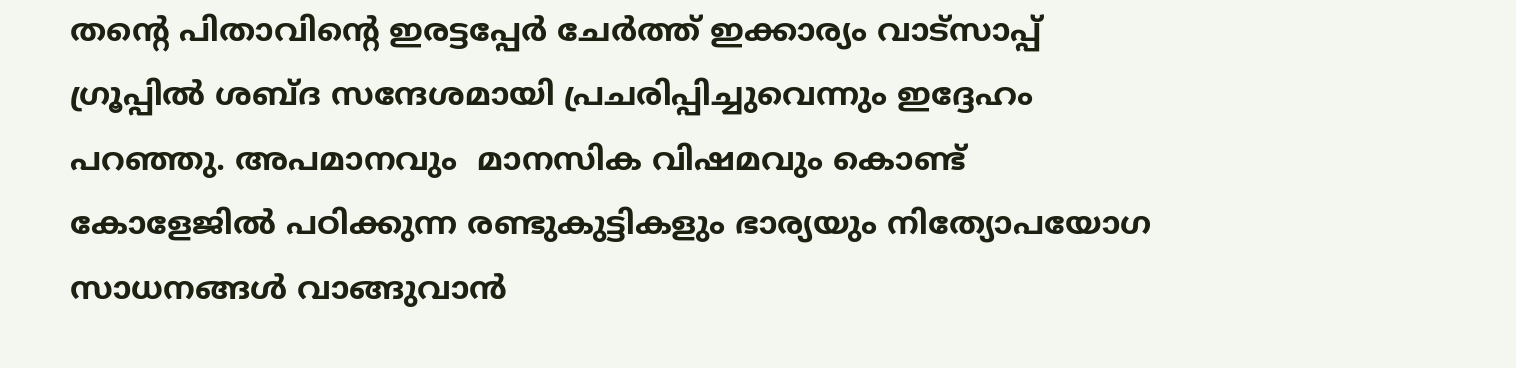തന്റെ പിതാവിന്റെ ഇരട്ടപ്പേര്‍ ചേര്‍ത്ത് ഇക്കാര്യം വാട്സാപ്പ് ഗ്രൂപ്പില്‍ ശബ്ദ സന്ദേശമായി പ്രചരിപ്പിച്ചുവെന്നും ഇദ്ദേഹം പറഞ്ഞു. അപമാനവും  മാനസിക വിഷമവും കൊണ്ട്  കോളേജില്‍ പഠിക്കുന്ന രണ്ടുകുട്ടികളും ഭാര്യയും നിത്യോപയോഗ സാധനങ്ങള്‍ വാങ്ങുവാന്‍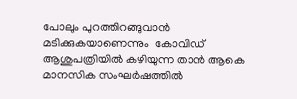പോലും പുറത്തിറങ്ങുവാന്‍ മടിക്കുകയാണെന്നും  കോവിഡ്‌ ആശുപത്രിയില്‍ കഴിയുന്ന താന്‍ ആകെ മാനസിക സംഘര്‍ഷത്തില്‍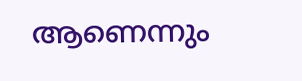ആണെന്നും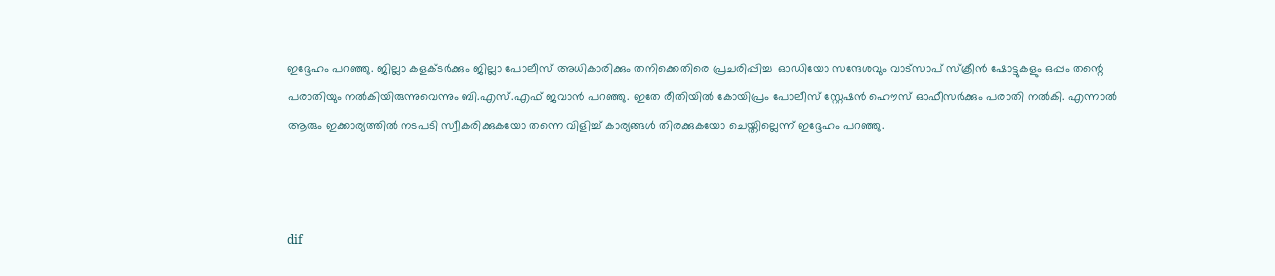ഇദ്ദേഹം പറഞ്ഞു. ജില്ലാ കളക്ടര്‍ക്കും ജില്ലാ പോലീസ് അധികാരിക്കും തനിക്കെതിരെ പ്രചരിപ്പിച്ച  ഓഡിയോ സന്ദേശവും വാട്സാപ് സ്ക്രീന്‍ ഷോട്ടുകളും ഒപ്പം തന്റെ പരാതിയും നല്‍കിയിരുന്നുവെന്നും ബി.എസ്.എഫ് ജവാന്‍ പറഞ്ഞു. ഇതേ രീതിയില്‍ കോയിപ്രം പോലീസ് സ്റ്റേഷന്‍ ഹൌസ് ഓഫീസര്‍ക്കും പരാതി നല്‍കി. എന്നാല്‍ ആരും ഇക്കാര്യത്തില്‍ നടപടി സ്വീകരിക്കുകയോ തന്നെ വിളിച്ച് കാര്യങ്ങള്‍ തിരക്കുകയോ ചെയ്തില്ലെന്ന് ഇദ്ദേഹം പറഞ്ഞു.



dif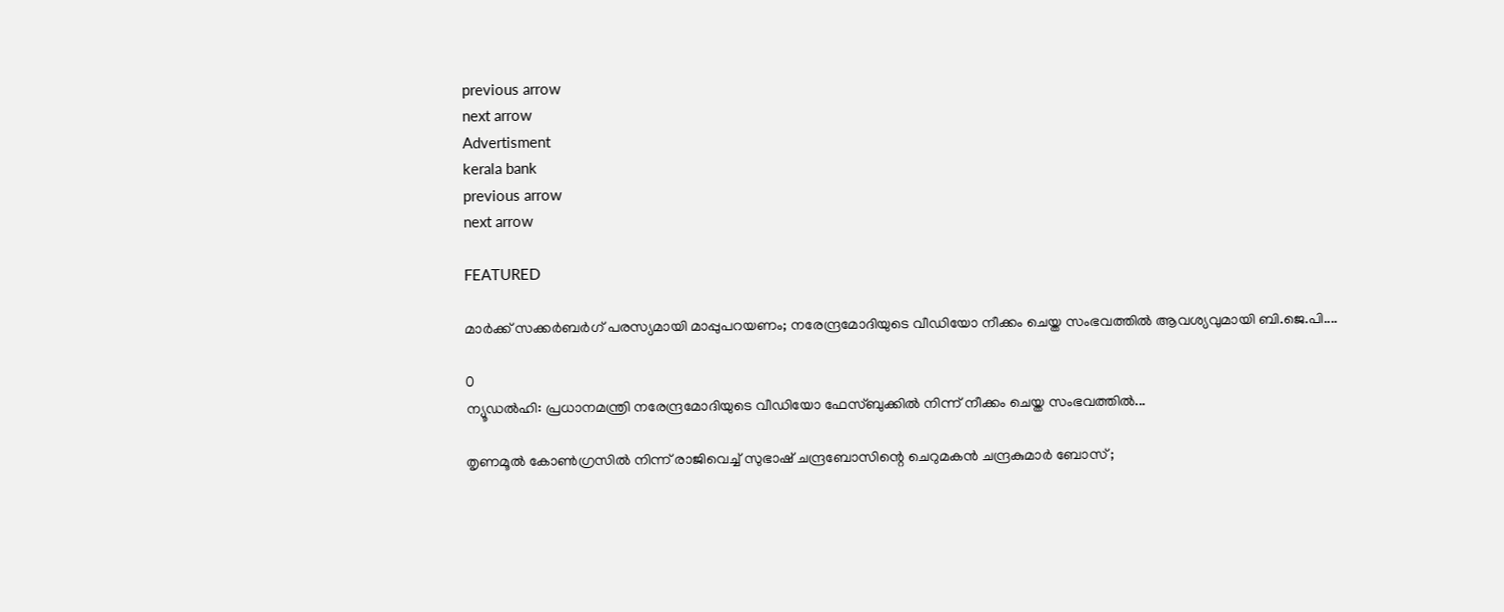previous arrow
next arrow
Advertisment
kerala bank
previous arrow
next arrow

FEATURED

മാര്‍ക്ക് സക്കര്‍ബര്‍ഗ് പരസ്യമായി മാപ്പുപറയണം; നരേന്ദ്രമോദിയുടെ വീഡിയോ നീക്കം ചെയ്ത സംഭവത്തിൽ ആവശ്യവുമായി ബി.ജെ.പി....

0
ന്യൂഡല്‍ഹി: പ്രധാനമന്ത്രി നരേന്ദ്രമോദിയുടെ വീഡിയോ ഫേസ്ബുക്കില്‍ നിന്ന് നീക്കം ചെയ്ത സംഭവത്തില്‍...

തൃണമൂൽ കോൺഗ്രസിൽ നിന്ന് രാജിവെച്ച് സുഭാഷ് ചന്ദ്രബോസിന്റെ ചെറുമകൻ ചന്ദ്രകുമാർ ബോസ് ;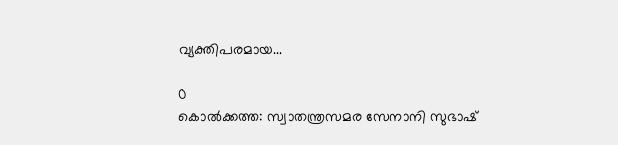വ്യക്തിപരമായ...

0
കൊല്‍ക്കത്ത: സ്വാതന്ത്രസമര സേനാനി സുഭാഷ്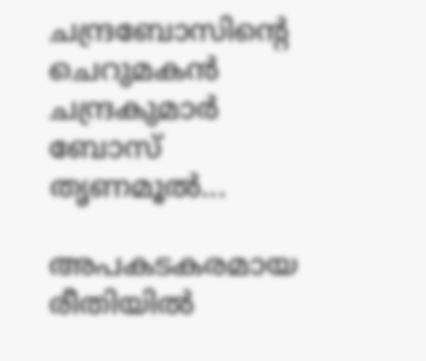ചന്ദ്രബോസിന്റെ ചെറുമകന്‍ ചന്ദ്രകുമാര്‍ ബോസ് തൃണമൂല്‍...

അപകടകരമായ രീതിയില്‍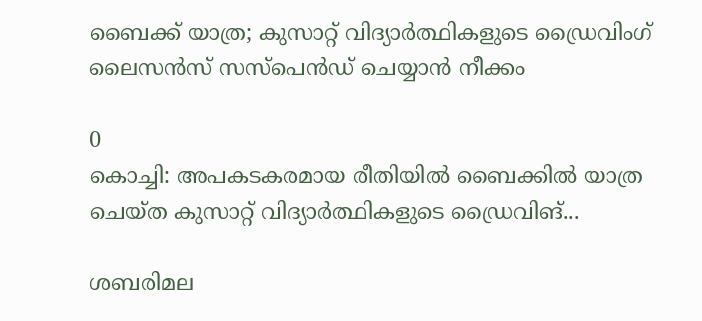ബൈക്ക് യാത്ര; കുസാറ്റ് വിദ്യാര്‍ത്ഥികളുടെ ഡ്രൈവിംഗ് ലൈസന്‍സ് സസ്‌പെന്‍ഡ് ചെയ്യാന്‍ നീക്കം

0
കൊച്ചി: അപകടകരമായ രീതിയില്‍ ബൈക്കില്‍ യാത്ര ചെയ്ത കുസാറ്റ് വിദ്യാര്‍ത്ഥികളുടെ ഡ്രൈവിങ്...

ശബരിമല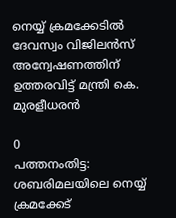നെയ്യ് ക്രമക്കേടിൽ ദേവസ്വം വിജിലൻസ് അന്വേഷണത്തിന് ഉത്തരവിട്ട് മന്ത്രി കെ. മുരളീധരൻ

0
പത്തനംതിട്ട: ശബരിമലയിലെ നെയ്യ് ക്രമക്കേട്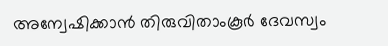അന്വേഷിക്കാന്‍ തിരുവിതാംകൂര്‍ ദേവസ്വം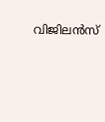വിജിലന്‍സ്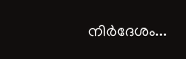നിര്‍ദേശം...